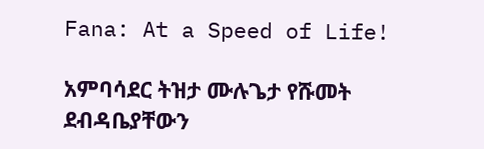Fana: At a Speed of Life!

አምባሳደር ትዝታ ሙሉጌታ የሹመት ደብዳቤያቸውን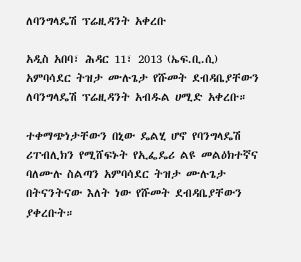ለባንግላዴሽ ፕሬዚዳንት አቀረቡ

አዲስ አበባ፣ ሕዳር 11፣ 2013 (ኤፍ.ቢ.ሲ) አምባሳደር ትዝታ ሙሉጌታ የሹመት ደብዳቤያቸውን ለባንግላዴሽ ፕሬዚዳንት አብዱል ሀሚድ አቀረቡ።

ተቀማጭነታቸውን በኒው ዴልሂ ሆኖ የባንግላዴሽ ሪፐብሊክን የሚሸፍኑት የኢፌዴሪ ልዩ መልዕክተኛና ባለሙሉ ስልጣን አምባሳደር ትዝታ ሙሉጌታ በትናንትናው እለት ነው የሹመት ደብዳቤያቸውን ያቀረቡት።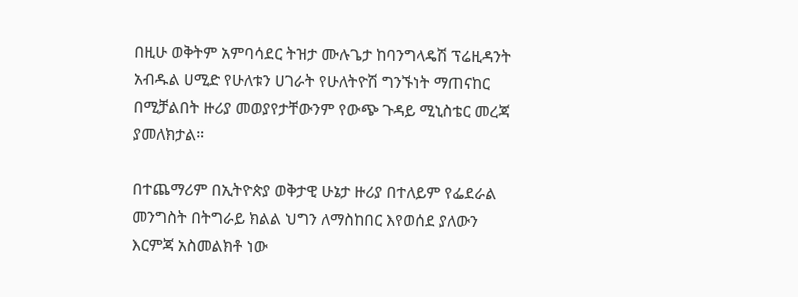በዚሁ ወቅትም አምባሳደር ትዝታ ሙሉጌታ ከባንግላዴሽ ፕሬዚዳንት አብዱል ሀሚድ የሁለቱን ሀገራት የሁለትዮሽ ግንኙነት ማጠናከር በሚቻልበት ዙሪያ መወያየታቸውንም የውጭ ጉዳይ ሚኒስቴር መረጃ ያመለክታል።

በተጨማሪም በኢትዮጵያ ወቅታዊ ሁኔታ ዙሪያ በተለይም የፌደራል መንግስት በትግራይ ክልል ህግን ለማስከበር እየወሰደ ያለውን እርምጃ አስመልክቶ ነው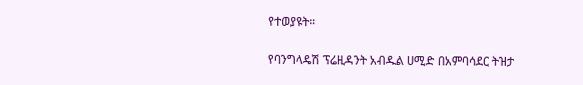የተወያዩት።

የባንግላዴሽ ፕሬዚዳንት አብዱል ሀሚድ በአምባሳደር ትዝታ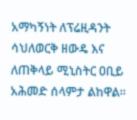አማካኝነት ለፕሬዚዳንት ሳህለወርቅ ዘውዴ እና ለጠቅላይ ሚኒስትር ዐቢይ አሕመድ ሰላምታ ልከዋል።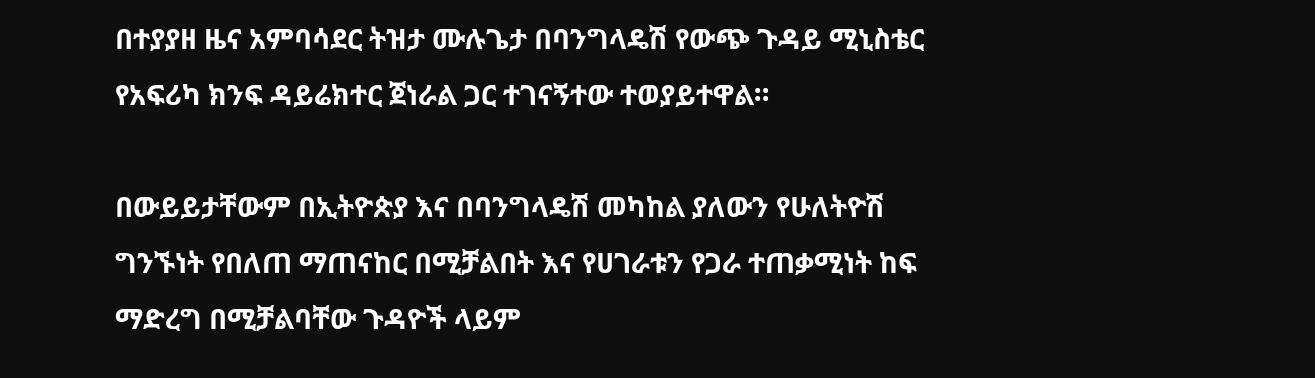በተያያዘ ዜና አምባሳደር ትዝታ ሙሉጌታ በባንግላዴሽ የውጭ ጉዳይ ሚኒስቴር የአፍሪካ ክንፍ ዳይሬክተር ጀነራል ጋር ተገናኝተው ተወያይተዋል።

በውይይታቸውም በኢትዮጵያ እና በባንግላዴሽ መካከል ያለውን የሁለትዮሽ ግንኙነት የበለጠ ማጠናከር በሚቻልበት እና የሀገራቱን የጋራ ተጠቃሚነት ከፍ ማድረግ በሚቻልባቸው ጉዳዮች ላይም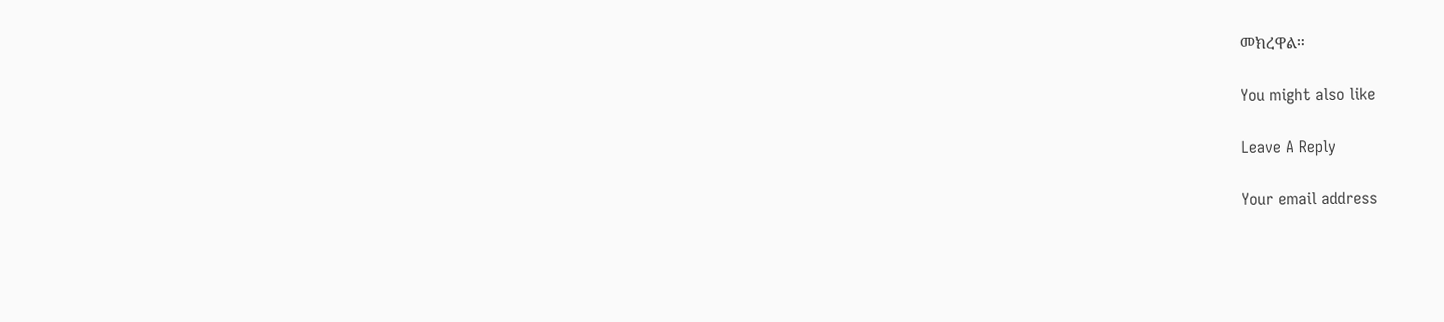መክረዋል።

You might also like

Leave A Reply

Your email address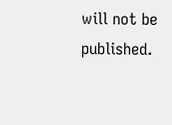will not be published.